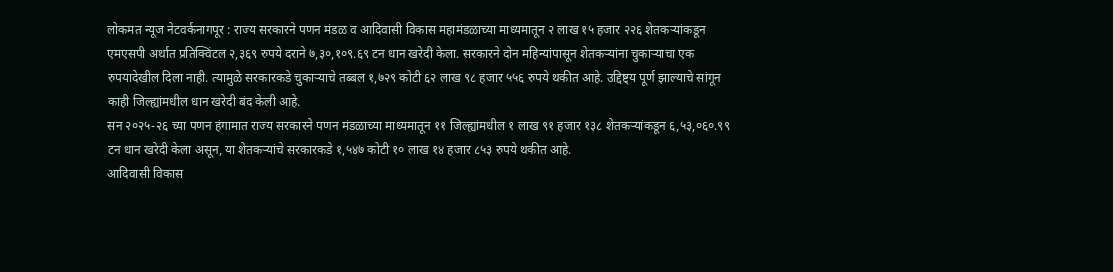लोकमत न्यूज नेटवर्कनागपूर : राज्य सरकारने पणन मंडळ व आदिवासी विकास महामंडळाच्या माध्यमातून २ लाख १५ हजार २२६ शेतकऱ्यांकडून एमएसपी अर्थात प्रतिक्विंटल २,३६९ रुपये दराने ७,३०,१०९.६९ टन धान खरेदी केला. सरकारने दोन महिन्यांपासून शेतकऱ्यांना चुकाऱ्याचा एक रुपयादेखील दिला नाही. त्यामुळे सरकारकडे चुकाऱ्याचे तब्बल १,७२९ कोटी ६२ लाख ९८ हजार ५५६ रुपये थकीत आहे. उद्दिष्ट्य पूर्ण झाल्याचे सांगून काही जिल्ह्यांमधील धान खरेदी बंद केली आहे.
सन २०२५-२६ च्या पणन हंगामात राज्य सरकारने पणन मंडळाच्या माध्यमातून ११ जिल्ह्यांमधील १ लाख ९१ हजार १३८ शेतकऱ्यांकडून ६,५३,०६०.९९ टन धान खरेदी केला असून, या शेतकऱ्यांचे सरकारकडे १,५४७ कोटी १० लाख १४ हजार ८५३ रुपये थकीत आहे.
आदिवासी विकास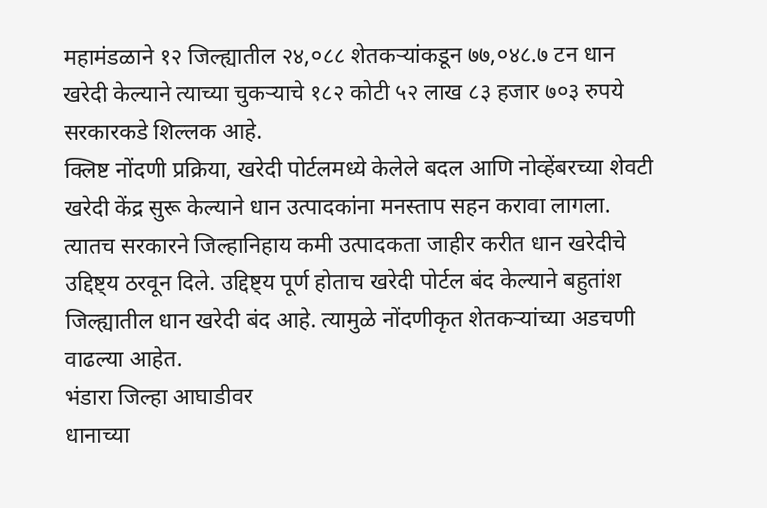महामंडळाने १२ जिल्ह्यातील २४,०८८ शेतकऱ्यांकडून ७७,०४८.७ टन धान खरेदी केल्याने त्याच्या चुकऱ्याचे १८२ कोटी ५२ लाख ८३ हजार ७०३ रुपये सरकारकडे शिल्लक आहे.
क्लिष्ट नोंदणी प्रक्रिया, खरेदी पोर्टलमध्ये केलेले बदल आणि नोव्हेंबरच्या शेवटी खरेदी केंद्र सुरू केल्याने धान उत्पादकांना मनस्ताप सहन करावा लागला. त्यातच सरकारने जिल्हानिहाय कमी उत्पादकता जाहीर करीत धान खरेदीचे उद्दिष्ट्य ठरवून दिले. उद्दिष्ट्य पूर्ण होताच खरेदी पोर्टल बंद केल्याने बहुतांश जिल्ह्यातील धान खरेदी बंद आहे. त्यामुळे नोंदणीकृत शेतकऱ्यांच्या अडचणी वाढल्या आहेत.
भंडारा जिल्हा आघाडीवर
धानाच्या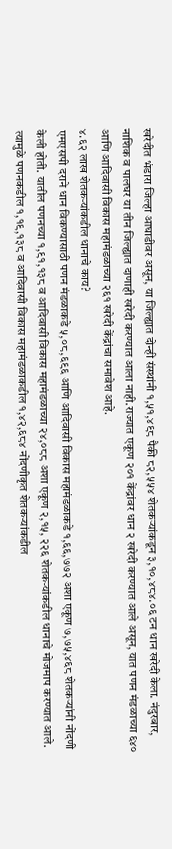खरेदीत भंडारा जिल्हा आघाडीवर असून, या जिल्ह्यात दोन्ही संस्थांनी १,५१,४९८ पैकी ८२,५५४ शेतकऱ्यांकडून ३,१०,४८४.०६ टन धान खरेदी केला. नंदुरबार, नाशिक व पालघर या तीन जिल्ह्यात दाणाही खरेदी करण्यात आला नाही.राज्यात एकूण २०१ केंद्रांवर धान २ खरेदी करण्यात आले असून, यात पणन मंडळाच्या ६४० आणि आदिवासी विकास महामंडळाच्या २६१ खरेदी केंद्रांचा समावेश आहे.
४.६२ लाख शेतकऱ्यांकडील धानाचे काय?
एमएसपी दराने धान विकण्यासाठी पणन मंडळाकडे ५,०८,६९६ आणि आदिवासी विकास महामंडळाकडे १,६६,७७२ अशा एकूण ७,७५,४६८ शेतकऱ्यांनी नोंदणी केली होती. यातील पणनच्या १,९१,१३८ व आदिवासी विकास महामंडळाच्या २४,०८८ अशा एकूण २,१५, २२६ शेतकऱ्यांकडील धानाचे मोजमाप करण्यात आले. त्यामुळे पणनकडील १,१९,१३८ व आदिवासी विकास महामंडळाकडील १,४२,६८४ नोंदणीकृत शेतकऱ्यांकडील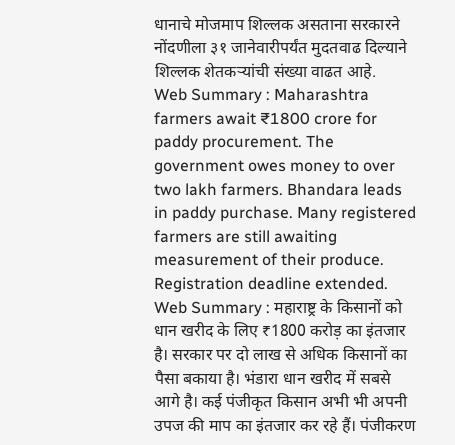धानाचे मोजमाप शिल्लक असताना सरकारने नोंदणीला ३१ जानेवारीपर्यंत मुदतवाढ दिल्याने शिल्लक शेतकऱ्यांची संख्या वाढत आहे.
Web Summary : Maharashtra farmers await ₹1800 crore for paddy procurement. The government owes money to over two lakh farmers. Bhandara leads in paddy purchase. Many registered farmers are still awaiting measurement of their produce. Registration deadline extended.
Web Summary : महाराष्ट्र के किसानों को धान खरीद के लिए ₹1800 करोड़ का इंतजार है। सरकार पर दो लाख से अधिक किसानों का पैसा बकाया है। भंडारा धान खरीद में सबसे आगे है। कई पंजीकृत किसान अभी भी अपनी उपज की माप का इंतजार कर रहे हैं। पंजीकरण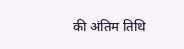की अंतिम तिथि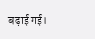बढ़ाई गई।